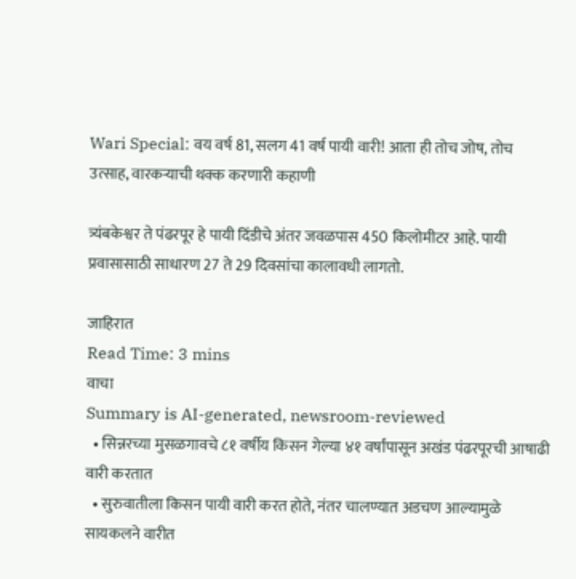Wari Special: वय वर्ष 81, सलग 41 वर्ष पायी वारी! आता ही तोच जोष, तोच उत्साह, वारकऱ्याची थक्क करणारी कहाणी

त्र्यंबकेश्वर ते पंढरपूर हे पायी दिंडीचे अंतर जवळपास 450 किलोमीटर आहे. पायी प्रवासासाठी साधारण 27 ते 29 दिवसांचा कालावधी लागतो.

जाहिरात
Read Time: 3 mins
वाचा
Summary is AI-generated, newsroom-reviewed
  • सिन्नरच्या मुसळगावचे ८१ वर्षीय किसन गेल्या ४१ वर्षांपासून अखंड पंढरपूरची आषाढी वारी करतात
  • सुरुवातीला किसन पायी वारी करत होते, नंतर चालण्यात अडचण आल्यामुळे सायकलने वारीत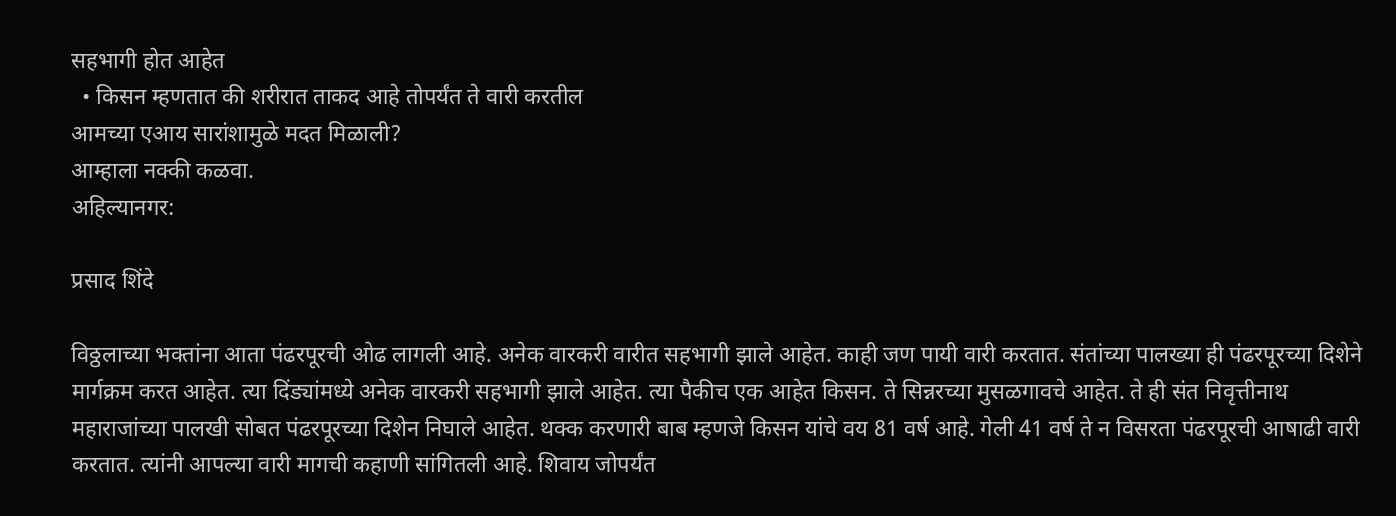सहभागी होत आहेत
  • किसन म्हणतात की शरीरात ताकद आहे तोपर्यंत ते वारी करतील
आमच्या एआय सारांशामुळे मदत मिळाली?
आम्हाला नक्की कळवा.
अहिल्यानगर:

प्रसाद शिंदे

विठ्ठलाच्या भक्तांना आता पंढरपूरची ओढ लागली आहे. अनेक वारकरी वारीत सहभागी झाले आहेत. काही जण पायी वारी करतात. संतांच्या पालख्या ही पंढरपूरच्या दिशेने मार्गक्रम करत आहेत. त्या दिंड्यांमध्ये अनेक वारकरी सहभागी झाले आहेत. त्या पैकीच एक आहेत किसन. ते सिन्नरच्या मुसळगावचे आहेत. ते ही संत निवृत्तीनाथ महाराजांच्या पालखी सोबत पंढरपूरच्या दिशेन निघाले आहेत. थक्क करणारी बाब म्हणजे किसन यांचे वय 81 वर्ष आहे. गेली 41 वर्ष ते न विसरता पंढरपूरची आषाढी वारी करतात. त्यांनी आपल्या वारी मागची कहाणी सांगितली आहे. शिवाय जोपर्यंत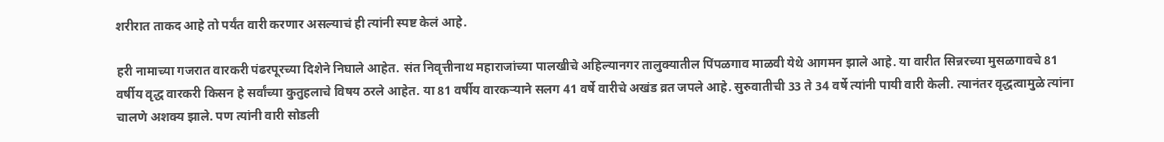शरीरात ताकद आहे तो पर्यंत वारी करणार असल्याचं ही त्यांनी स्पष्ट केलं आहे.

हरी नामाच्या गजरात वारकरी पंढरपूरच्या दिशेने निघाले आहेत. संत निवृत्तीनाथ महाराजांच्या पालखीचे अहिल्यानगर तालुक्यातील पिंपळगाव माळवी येथे आगमन झाले आहे. या वारीत सिन्नरच्या मुसळगावचे 81 वर्षीय वृद्ध वारकरी किसन हे सर्वांच्या कुतुहलाचे विषय ठरले आहेत. या 81 वर्षीय वारकऱ्याने सलग 41 वर्षे वारीचे अखंड व्रत जपले आहे. सुरुवातीची 33 ते 34 वर्षे त्यांनी पायी वारी केली. त्यानंतर वृद्धत्वामुळे त्यांना चालणे अशक्य झाले. पण त्यांनी वारी सोडली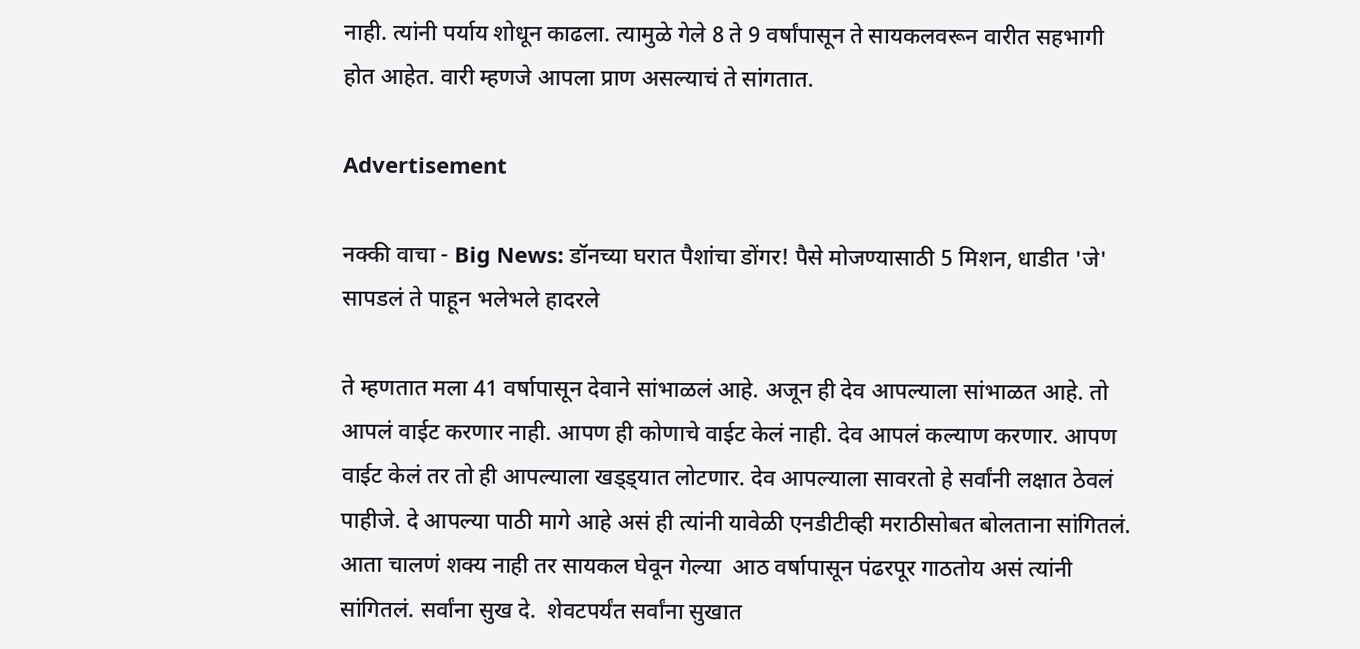नाही. त्यांनी पर्याय शोधून काढला. त्यामुळे गेले 8 ते 9 वर्षांपासून ते सायकलवरून वारीत सहभागी होत आहेत. वारी म्हणजे आपला प्राण असल्याचं ते सांगतात.

Advertisement

नक्की वाचा - Big News: डॉनच्या घरात पैशांचा डोंगर! पैसे मोजण्यासाठी 5 मिशन, धाडीत 'जे' सापडलं ते पाहून भलेभले हादरले

ते म्हणतात मला 41 वर्षापासून देवाने सांभाळलं आहे. अजून ही देव आपल्याला सांभाळत आहे. तो आपलं वाईट करणार नाही. आपण ही कोणाचे वाईट केलं नाही. देव आपलं कल्याण करणार. आपण वाईट केलं तर तो ही आपल्याला खड्ड्यात लोटणार. देव आपल्याला सावरतो हे सर्वांनी लक्षात ठेवलं पाहीजे. दे आपल्या पाठी मागे आहे असं ही त्यांनी यावेळी एनडीटीव्ही मराठीसोबत बोलताना सांगितलं. आता चालणं शक्य नाही तर सायकल घेवून गेल्या  आठ वर्षापासून पंढरपूर गाठतोय असं त्यांनी सांगितलं. सर्वांना सुख दे.  शेवटपर्यंत सर्वांना सुखात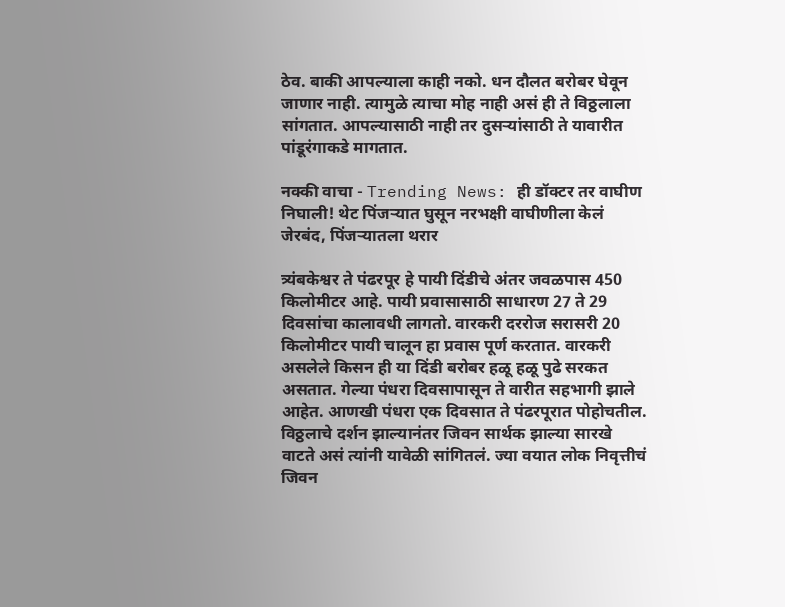ठेव. बाकी आपल्याला काही नको. धन दौलत बरोबर घेवून जाणार नाही. त्यामुळे त्याचा मोह नाही असं ही ते विठ्ठलाला सांगतात. आपल्यासाठी नाही तर दुसऱ्यांसाठी ते यावारीत पांडूरंगाकडे मागतात.

नक्की वाचा - Trending News: ही डॉक्टर तर वाघीण निघाली! थेट पिंजऱ्यात घुसून नरभक्षी वाघीणीला केलं जेरबंद, पिंजऱ्यातला थरार

त्र्यंबकेश्वर ते पंढरपूर हे पायी दिंडीचे अंतर जवळपास 450 किलोमीटर आहे. पायी प्रवासासाठी साधारण 27 ते 29 दिवसांचा कालावधी लागतो. वारकरी दररोज सरासरी 20 किलोमीटर पायी चालून हा प्रवास पूर्ण करतात. वारकरी असलेले किसन ही या दिंडी बरोबर हळू हळू पुढे सरकत असतात. गेल्या पंधरा दिवसापासून ते वारीत सहभागी झाले आहेत. आणखी पंधरा एक दिवसात ते पंढरपूरात पोहोचतील. विठ्ठलाचे दर्शन झाल्यानंतर जिवन सार्थक झाल्या सारखे वाटते असं त्यांनी यावेळी सांगितलं. ज्या वयात लोक निवृत्तीचं जिवन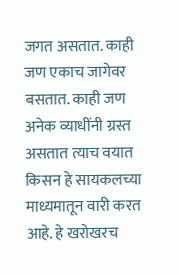जगत असतात. काही जण एकाच जागेवर बसतात. काही जण अनेक व्याधींनी ग्रस्त असतात त्याच वयात किसन हे सायकलच्या माध्यमातून वारी करत आहे. हे खरोखरच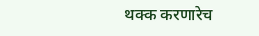थक्क करणारेच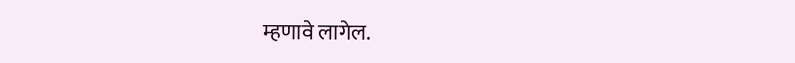म्हणावे लागेल.